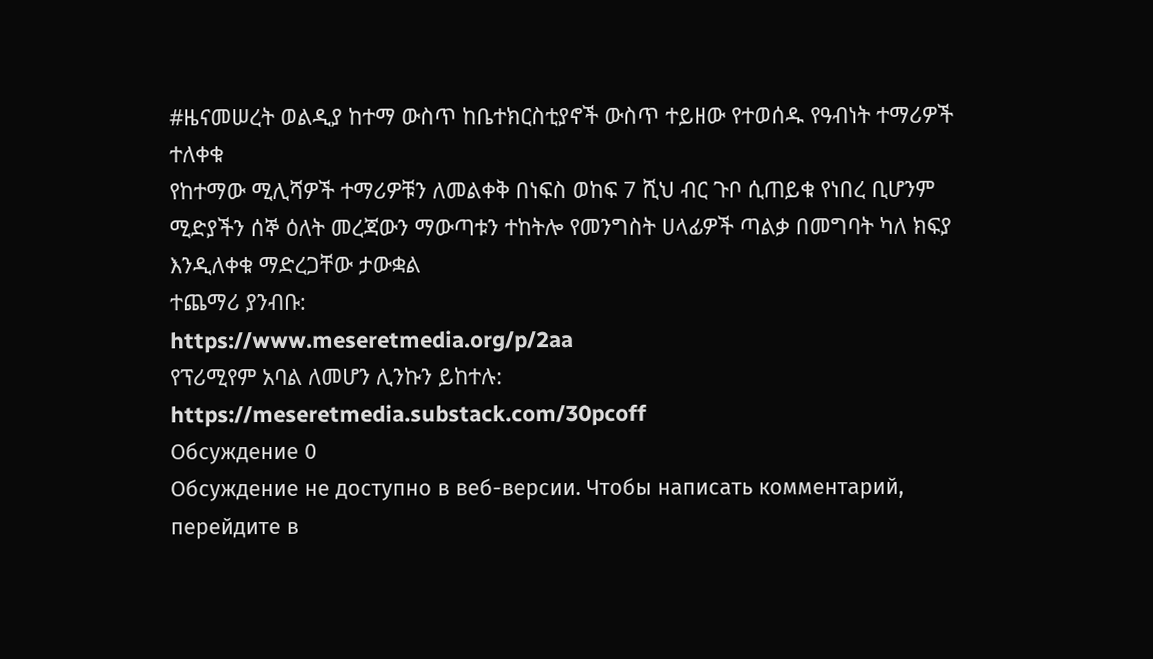#ዜናመሠረት ወልዲያ ከተማ ውስጥ ከቤተክርስቲያኖች ውስጥ ተይዘው የተወሰዱ የዓብነት ተማሪዎች ተለቀቁ
የከተማው ሚሊሻዎች ተማሪዎቹን ለመልቀቅ በነፍስ ወከፍ 7 ሺህ ብር ጉቦ ሲጠይቁ የነበረ ቢሆንም ሚድያችን ሰኞ ዕለት መረጃውን ማውጣቱን ተከትሎ የመንግስት ሀላፊዎች ጣልቃ በመግባት ካለ ክፍያ እንዲለቀቁ ማድረጋቸው ታውቋል
ተጨማሪ ያንብቡ:
https://www.meseretmedia.org/p/2aa
የፕሪሚየም አባል ለመሆን ሊንኩን ይከተሉ:
https://meseretmedia.substack.com/30pcoff
Обсуждение 0
Обсуждение не доступно в веб-версии. Чтобы написать комментарий, перейдите в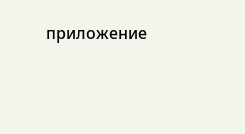приложение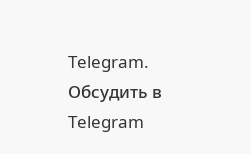Telegram.
Обсудить в Telegram